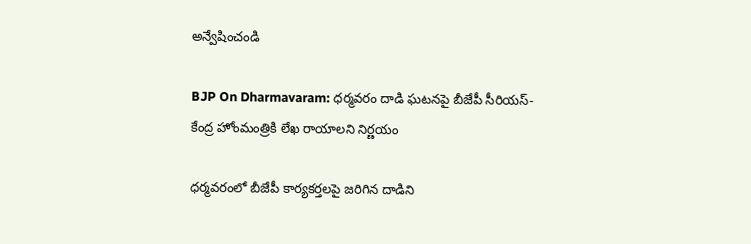అన్వేషించండి

BJP On Dharmavaram: ధర్మవరం దాడి ఘటనపై బీజేపీ సీరియస్‌- కేంద్ర హోంమంత్రికి లేఖ రాయాలని నిర్ణయం

ధర్మవరంలో బీజేపీ కార్యకర్తలపై జరిగిన దాడిని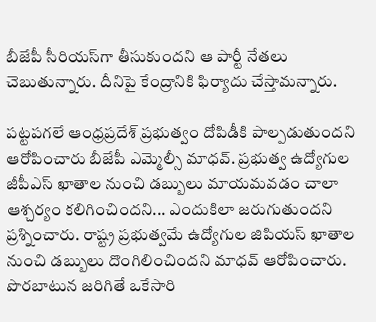బీజేపీ సీరియస్‌గా తీసుకుందని ఆ పార్టీ నేతలు చెబుతున్నారు. దీనిపై కేంద్రానికి ఫిర్యాదు చేస్తామన్నారు.

పట్టపగలే ఆంధ్రప్రదేశ్ ప్రభుత్వం దోపిడీకి పాల్పడుతుందని ఆరోపించారు బీజేపీ ఎమ్మెల్సీ మాధవ్‌. ప్రభుత్వ ఉద్యోగుల జీపీఎస్‌ ఖాతాల నుంచి డబ్బులు మాయమవడం చాలా ఆశ్చర్యం కలిగించిందని... ఎందుకిలా జరుగుతుందని ప్రశ్నించారు. రాష్ట్ర ప్రభుత్వమే ఉద్యోగుల జిపియస్ ఖాతాల నుంచి డబ్బులు దొంగిలించిందని మాధవ్ ఆరోపించారు. పొరబాటున జరిగితే ఒకేసారి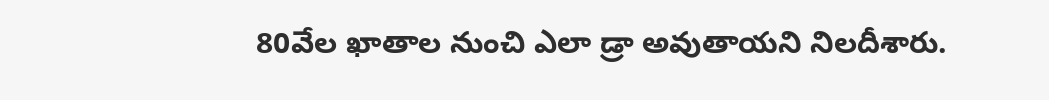80వేల ఖాతాల నుంచి ఎలా డ్రా అవుతాయని నిలదీశారు.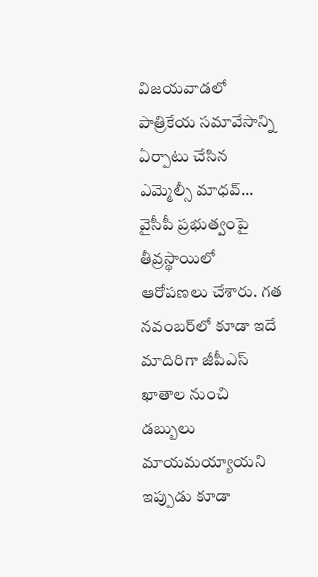విజయవాడలో పాత్రికేయ సమావేసాన్ని ఏర్పాటు చేసిన ఎమ్మెల్సీ మాధవ్‌... వైసీపీ ప్రభుత్వంపై తీవ్రస్థాయిలో ఆరోపణలు చేశారు. గత నవంబర్‌లో కూడా ఇదే మాదిరిగా జీపీఎస్ ఖాతాల నుంచి డబ్బులు మాయమయ్యాయని ఇప్పుడు కూడా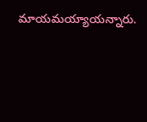మాయమయ్యాయన్నారు.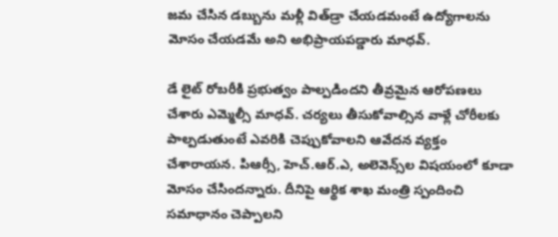జమ చేసిన డబ్బును మళ్లీ విత్‌డ్రా చేయడమంటే ఉద్యోగాలను మోసం చేయడమే అని అభిప్రాయపడ్డారు మాధవ్.

డే లైట్ రోబరీకి ప్రభుత్వం పాల్పడిందని తీవ్రమైన ఆరోపణలు చేశారు ఎమ్మెల్సీ మాధవ్. చర్యలు తీసుకోవాల్సిన వాళ్లే చోరీలకు పాల్పడుతుంటే ఎవరికి చెప్పుకోవాలని ఆవేదన వ్యక్తం చేశారాయన. పిఆర్సీ‌, హెచ్.ఆర్.ఎ, అలెవెన్స్‌ల విషయంలో కూడా మోసం చేసిందన్నారు. దీనిపై ఆర్థిక శాఖ మంత్రి స్పందించి సమాధానం చెప్పాలని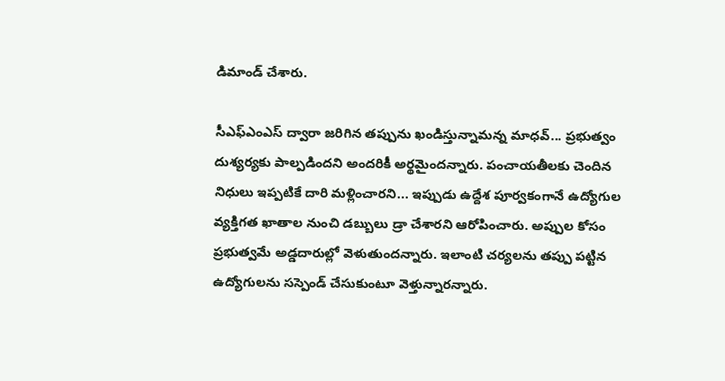డిమాండ్ చేశారు.

సీఎఫ్‌ఎంఎస్‌ ద్వారా జరిగిన తప్పును ఖండిస్తున్నామన్న మాధవ్... ప్రభుత్వం దుశ్యర్యకు పాల్పడిందని అందరికీ అర్థమైందన్నారు. పంచాయతీలకు చెందిన నిధులు ఇప్పటికే దారి మళ్లించారని... ఇప్పుడు ఉద్దేశ పూర్వకంగానే ఉద్యోగుల వ్యక్తిగత ఖాతాల నుంచి డబ్బులు డ్రా చేశారని ఆరోపించారు. అప్పుల కోసం ప్రభుత్వమే అడ్డదారుల్లో‌ వెళుతుందన్నారు. ఇలాంటి చర్యలను తప్పు పట్టిన ఉద్యోగులను సస్పెండ్ చేసుకుంటూ వెళ్తున్నారన్నారు.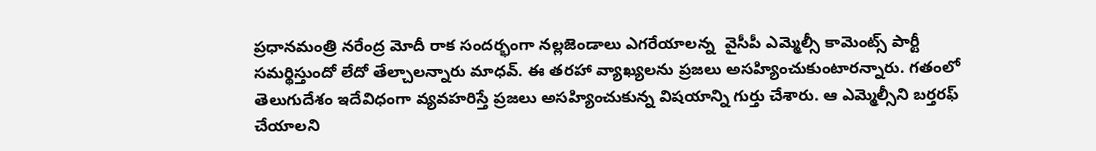ప్రధానమంత్రి నరేంద్ర మోదీ రాక సందర్భంగా నల్లజెండాలు ఎగరేయాలన్న  వైసీపీ ఎమ్మెల్సీ కామెంట్స్‌ పార్టీ సమర్థిస్తుందో లేదో తేల్చాలన్నారు మాధవ్. ఈ తరహా వ్యాఖ్యలను ప్రజలు అసహ్యించుకుంటారన్నారు. గతంలో తెలుగుదేశం ఇదేవిధంగా వ్యవహరిస్తే ప్రజలు అసహ్యించుకున్న విషయాన్ని గుర్తు చేశారు. ఆ ఎమ్మెల్సీని బర్తరఫ్ చేయాలని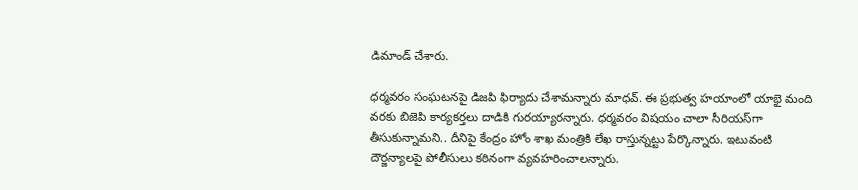డిమాండ్ చేశారు.

ధర్మవరం సంఘటనపై డిజపి ఫిర్యాదు చేశామన్నారు మాధవ్. ఈ ప్రభుత్వ హయాంలో యాభై మంది వరకు బిజెపి కార్యకర్తలు దాడికి‌ గురయ్యారన్నారు. ధర్మవరం విషయం చాలా సీరియస్‌గా తీసుకున్నామని.. దీనిపై కేంద్రం హోం శాఖ మంత్రికి లేఖ రాస్తున్నట్టు పేర్కొన్నారు. ఇటువంటి దౌర్జన్యాలపై పోలీసులు కఠినంగా వ్యవహరించాలన్నారు.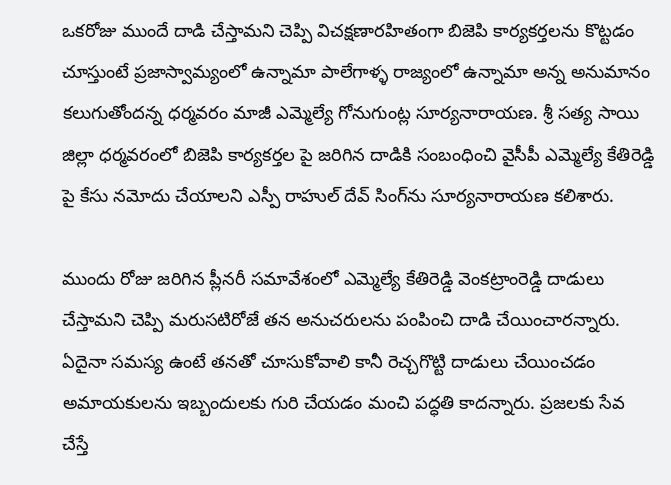ఒకరోజు ముందే దాడి చేస్తామని చెప్పి విచక్షణారహితంగా బిజెపి కార్యకర్తలను కొట్టడం చూస్తుంటే ప్రజాస్వామ్యంలో ఉన్నామా పాలేగాళ్ళ రాజ్యంలో ఉన్నామా అన్న అనుమానం కలుగుతోందన్న ధర్మవరం మాజీ ఎమ్మెల్యే గోనుగుంట్ల సూర్యనారాయణ. శ్రీ సత్య సాయి జిల్లా ధర్మవరంలో బిజెపి కార్యకర్తల పై జరిగిన దాడికి సంబంధించి వైసీపీ ఎమ్మెల్యే కేతిరెడ్డి పై కేసు నమోదు చేయాలని ఎస్పీ రాహుల్ దేవ్ సింగ్‌ను సూర్యనారాయణ కలిశారు.

ముందు రోజు జరిగిన ప్లీనరీ సమావేశంలో ఎమ్మెల్యే కేతిరెడ్డి వెంకట్రాంరెడ్డి దాడులు చేస్తామని చెప్పి మరుసటిరోజే తన అనుచరులను పంపించి దాడి చేయించారన్నారు. ఏదైనా సమస్య ఉంటే తనతో చూసుకోవాలి కానీ రెచ్చగొట్టి దాడులు చేయించడం అమాయకులను ఇబ్బందులకు గురి చేయడం మంచి పద్ధతి కాదన్నారు. ప్రజలకు సేవ చేస్తే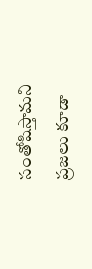సంతోషిస్తామని ప్రజలు కూడా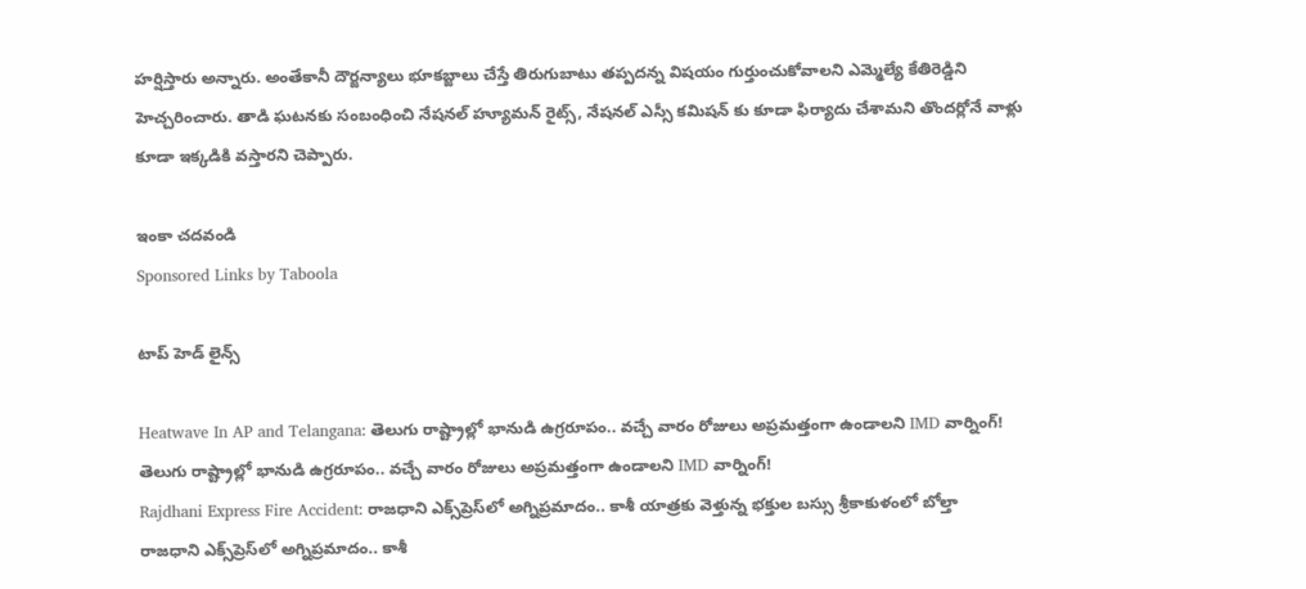హర్షిస్తారు అన్నారు. అంతేకానీ దౌర్జన్యాలు భూకబ్జాలు చేస్తే తిరుగుబాటు తప్పదన్న విషయం గుర్తుంచుకోవాలని ఎమ్మెల్యే కేతిరెడ్డిని హెచ్చరించారు. తాడి ఘటనకు సంబంధించి నేషనల్ హ్యూమన్ రైట్స్, నేషనల్ ఎస్సీ కమిషన్ కు కూడా ఫిర్యాదు చేశామని తొందర్లోనే వాళ్లు కూడా ఇక్కడికి వస్తారని చెప్పారు.

ఇంకా చదవండి
Sponsored Links by Taboola

టాప్ హెడ్ లైన్స్

Heatwave In AP and Telangana: తెలుగు రాష్ట్రాల్లో భానుడి ఉగ్రరూపం.. వచ్చే వారం రోజులు అప్రమత్తంగా ఉండాలని IMD వార్నింగ్!
తెలుగు రాష్ట్రాల్లో భానుడి ఉగ్రరూపం.. వచ్చే వారం రోజులు అప్రమత్తంగా ఉండాలని IMD వార్నింగ్!
Rajdhani Express Fire Accident: రాజధాని ఎక్స్‌ప్రెస్‌లో అగ్నిప్రమాదం.. కాశీ యాత్రకు వెళ్తున్న భక్తుల బస్సు శ్రీకాకుళంలో బోల్తా
రాజధాని ఎక్స్‌ప్రెస్‌లో అగ్నిప్రమాదం.. కాశీ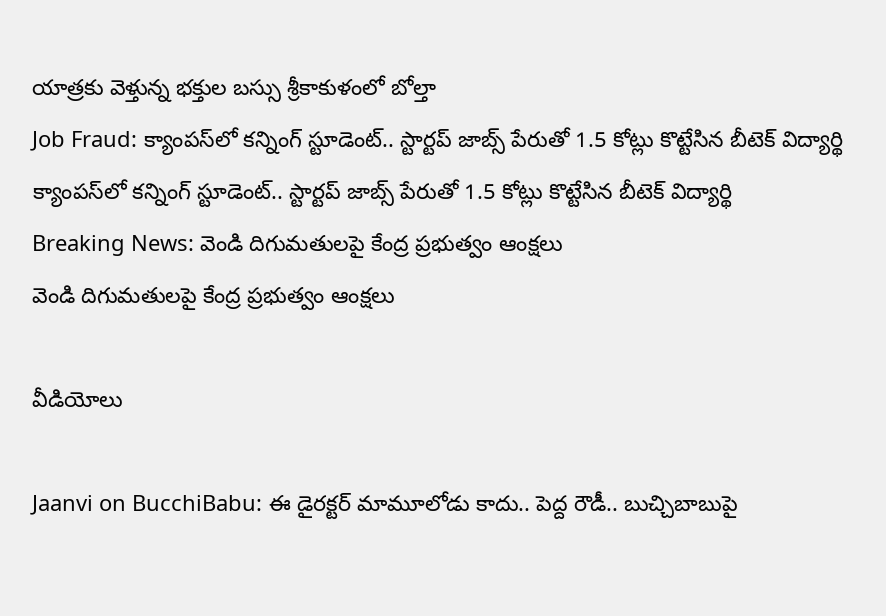యాత్రకు వెళ్తున్న భక్తుల బస్సు శ్రీకాకుళంలో బోల్తా
Job Fraud: క్యాంపస్‌లో కన్నింగ్ స్టూడెంట్.. స్టార్టప్ జాబ్స్ పేరుతో 1.5 కోట్లు కొట్టేసిన బీటెక్ విద్యార్థి
క్యాంపస్‌లో కన్నింగ్ స్టూడెంట్.. స్టార్టప్ జాబ్స్ పేరుతో 1.5 కోట్లు కొట్టేసిన బీటెక్ విద్యార్థి
Breaking News: వెండి దిగుమతులపై కేంద్ర ప్రభుత్వం ఆంక్షలు
వెండి దిగుమతులపై కేంద్ర ప్రభుత్వం ఆంక్షలు

వీడియోలు

Jaanvi on BucchiBabu: ఈ డైరక్టర్ మామూలోడు కాదు.. పెద్ద రౌడీ.. బుచ్చిబాబుపై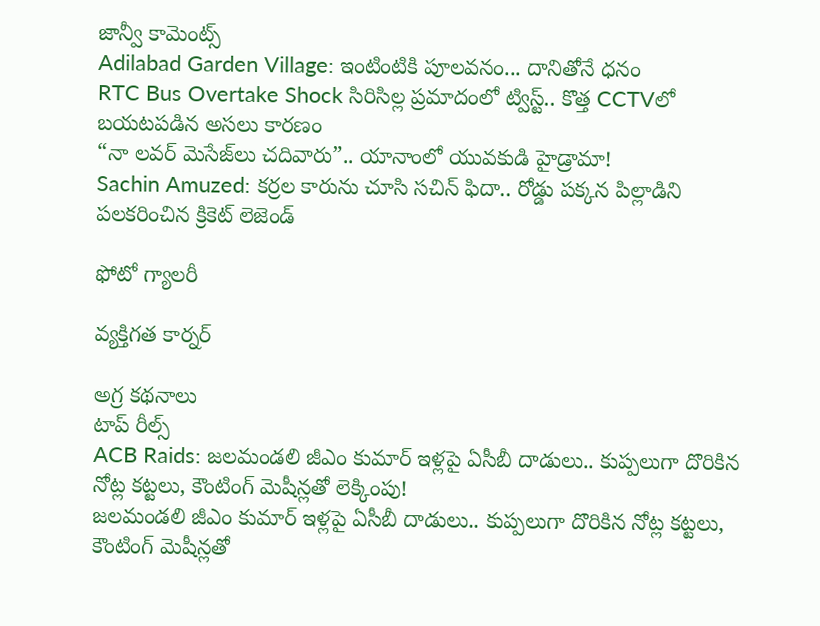జాన్వీ కామెంట్స్
Adilabad Garden Village: ఇంటింటికి పూలవనం... దానితోనే ధనం
RTC Bus Overtake Shock సిరిసిల్ల ప్రమాదంలో ట్విస్ట్.. కొత్త CCTVలో బయటపడిన అసలు కారణం
“నా లవర్ మెసేజ్‌లు చదివారు”.. యానాంలో యువకుడి హైడ్రామా!
Sachin Amuzed: కర్రల కారును చూసి సచిన్ ఫిదా.. రోడ్డు పక్కన పిల్లాడిని పలకరించిన క్రికెట్ లెజెండ్

ఫోటో గ్యాలరీ

వ్యక్తిగత కార్నర్

అగ్ర కథనాలు
టాప్ రీల్స్
ACB Raids: జలమండలి జీఎం కుమార్ ఇళ్లపై ఏసీబీ దాడులు.. కుప్పలుగా దొరికిన నోట్ల కట్టలు, కౌంటింగ్ మెషీన్లతో లెక్కింపు!
జలమండలి జీఎం కుమార్ ఇళ్లపై ఏసీబీ దాడులు.. కుప్పలుగా దొరికిన నోట్ల కట్టలు, కౌంటింగ్ మెషీన్లతో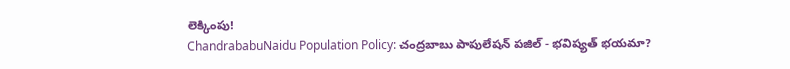లెక్కింపు!
ChandrababuNaidu Population Policy: చంద్రబాబు పాపులేషన్ పజిల్ - భవిష్యత్ భయమా?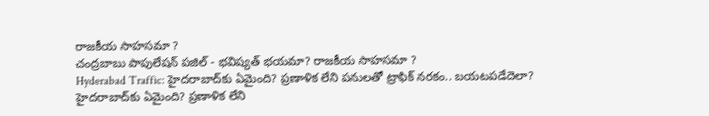రాజకీయ సాహసమా ?
చంద్రబాబు పాపులేషన్ పజిల్ - భవిష్యత్ భయమా? రాజకీయ సాహసమా ?
Hyderabad Traffic: హైదరాబాద్‌కు ఏమైంది? ప్రణాళిక లేని పనులతో ట్రాఫిక్ నరకం.. బయటపడేదెలా?
హైదరాబాద్‌కు ఏమైంది? ప్రణాళిక లేని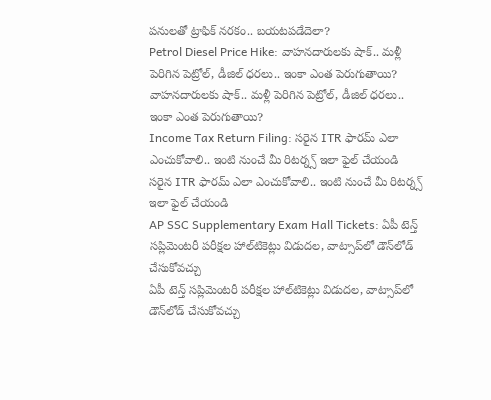పనులతో ట్రాఫిక్ నరకం.. బయటపడేదెలా?
Petrol Diesel Price Hike: వాహనదారులకు షాక్.. మళ్లీ పెరిగిన పెట్రోల్, డీజిల్ ధరలు.. ఇంకా ఎంత పెరుగుతాయి?
వాహనదారులకు షాక్.. మళ్లీ పెరిగిన పెట్రోల్, డీజిల్ ధరలు.. ఇంకా ఎంత పెరుగుతాయి?
Income Tax Return Filing: సరైన ITR ఫారమ్‌ ఎలా ఎంచుకోవాలి.. ఇంటి నుంచే మీ రిటర్న్స్ ఇలా ఫైల్ చేయండి
సరైన ITR ఫారమ్‌ ఎలా ఎంచుకోవాలి.. ఇంటి నుంచే మీ రిటర్న్స్ ఇలా ఫైల్ చేయండి
AP SSC Supplementary Exam Hall Tickets: ఏపీ టెన్త్‌ సప్లిమెంటరీ పరీక్షల హాల్‌టికెట్లు విడుదల, వాట్సాప్‌లో డౌన్‌లోడ్ చేసుకోవచ్చు
ఏపీ టెన్త్‌ సప్లిమెంటరీ పరీక్షల హాల్‌టికెట్లు విడుదల, వాట్సాప్‌లో డౌన్‌లోడ్ చేసుకోవచ్చు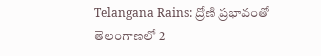Telangana Rains: ద్రోణి ప్రభావంతో తెలంగాణలో 2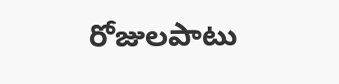రోజులపాటు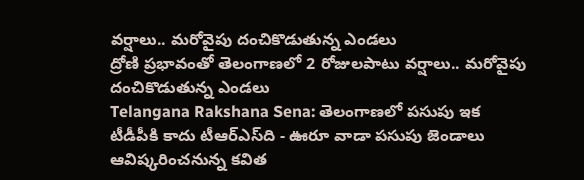వర్షాలు.. మరోవైపు దంచికొడుతున్న ఎండలు
ద్రోణి ప్రభావంతో తెలంగాణలో 2 రోజులపాటు వర్షాలు.. మరోవైపు దంచికొడుతున్న ఎండలు
Telangana Rakshana Sena: తెలంగాణలో పసుపు ఇక టీడీపీకి కాదు టీఆర్ఎస్‌ది - ఊరూ వాడా పసుపు జెండాలు ఆవిష్కరించనున్న కవిత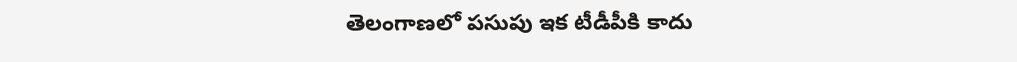తెలంగాణలో పసుపు ఇక టీడీపీకి కాదు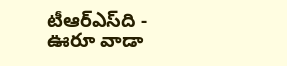టీఆర్ఎస్‌ది - ఊరూ వాడా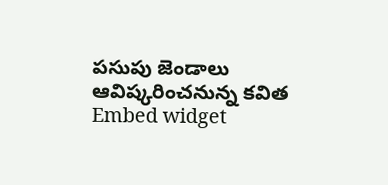పసుపు జెండాలు ఆవిష్కరించనున్న కవిత
Embed widget